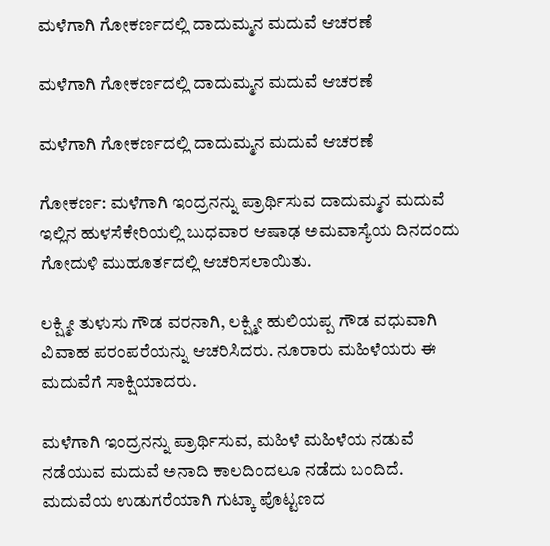ಮಳೆಗಾಗಿ ಗೋಕರ್ಣದಲ್ಲಿ ದಾದುಮ್ಮನ ಮದುವೆ ಆಚರಣೆ

ಮಳೆಗಾಗಿ ಗೋಕರ್ಣದಲ್ಲಿ ದಾದುಮ್ಮನ ಮದುವೆ ಆಚರಣೆ

ಮಳೆಗಾಗಿ ಗೋಕರ್ಣದಲ್ಲಿ ದಾದುಮ್ಮನ ಮದುವೆ ಆಚರಣೆ

ಗೋಕರ್ಣ: ಮಳೆಗಾಗಿ ಇಂದ್ರನನ್ನು ಪ್ರಾರ್ಥಿಸುವ ದಾದುಮ್ಮನ ಮದುವೆ ಇಲ್ಲಿನ ಹುಳಸೆಕೇರಿಯಲ್ಲಿ ಬುಧವಾರ ಆಷಾಢ ಅಮವಾಸ್ಯೆಯ ದಿನದಂದು ಗೋದುಳಿ ಮುಹೂರ್ತದಲ್ಲಿ ಆಚರಿಸಲಾಯಿತು.

ಲಕ್ಷ್ಮೀ ತುಳುಸು ಗೌಡ ವರನಾಗಿ, ಲಕ್ಷ್ಮೀ ಹುಲಿಯಪ್ಪ ಗೌಡ ವಧುವಾಗಿ ವಿವಾಹ ಪರಂಪರೆಯನ್ನು ಆಚರಿಸಿದರು. ನೂರಾರು ಮಹಿಳೆಯರು ಈ ಮದುವೆಗೆ ಸಾಕ್ಷಿಯಾದರು.

ಮಳೆಗಾಗಿ ಇಂದ್ರನನ್ನು ಪ್ರಾರ್ಥಿಸುವ, ಮಹಿಳೆ ಮಹಿಳೆಯ ನಡುವೆ ನಡೆಯುವ ಮದುವೆ ಅನಾದಿ ಕಾಲದಿಂದಲೂ ನಡೆದು ಬಂದಿದೆ. ಮದುವೆಯ ಉಡುಗರೆಯಾಗಿ ಗುಟ್ಕಾ ಪೊಟ್ಟಣದ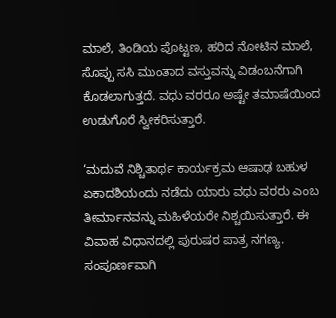ಮಾಲೆ, ತಿಂಡಿಯ ಪೊಟ್ಟಣ, ಹರಿದ ನೋಟಿನ ಮಾಲೆ, ಸೊಪ್ಪು ಸಸಿ ಮುಂತಾದ ವಸ್ತುವನ್ನು ವಿಡಂಬನೆಗಾಗಿ ಕೊಡಲಾಗುತ್ತದೆ. ವಧು ವರರೂ ಅಷ್ಟೇ ತಮಾಷೆಯಿಂದ ಉಡುಗೊರೆ ಸ್ವೀಕರಿಸುತ್ತಾರೆ.

‘ಮದುವೆ ನಿಶ್ಚಿತಾರ್ಥ ಕಾರ್ಯಕ್ರಮ ಆಷಾಢ ಬಹುಳ ಏಕಾದಶಿಯಂದು ನಡೆದು ಯಾರು ವಧು ವರರು ಎಂಬ ತೀರ್ಮಾನವನ್ನು ಮಹಿಳೆಯರೇ ನಿಶ್ಚಯಿಸುತ್ತಾರೆ. ಈ ವಿವಾಹ ವಿಧಾನದಲ್ಲಿ ಪುರುಷರ ಪಾತ್ರ ನಗಣ್ಯ. ಸಂಪೂರ್ಣವಾಗಿ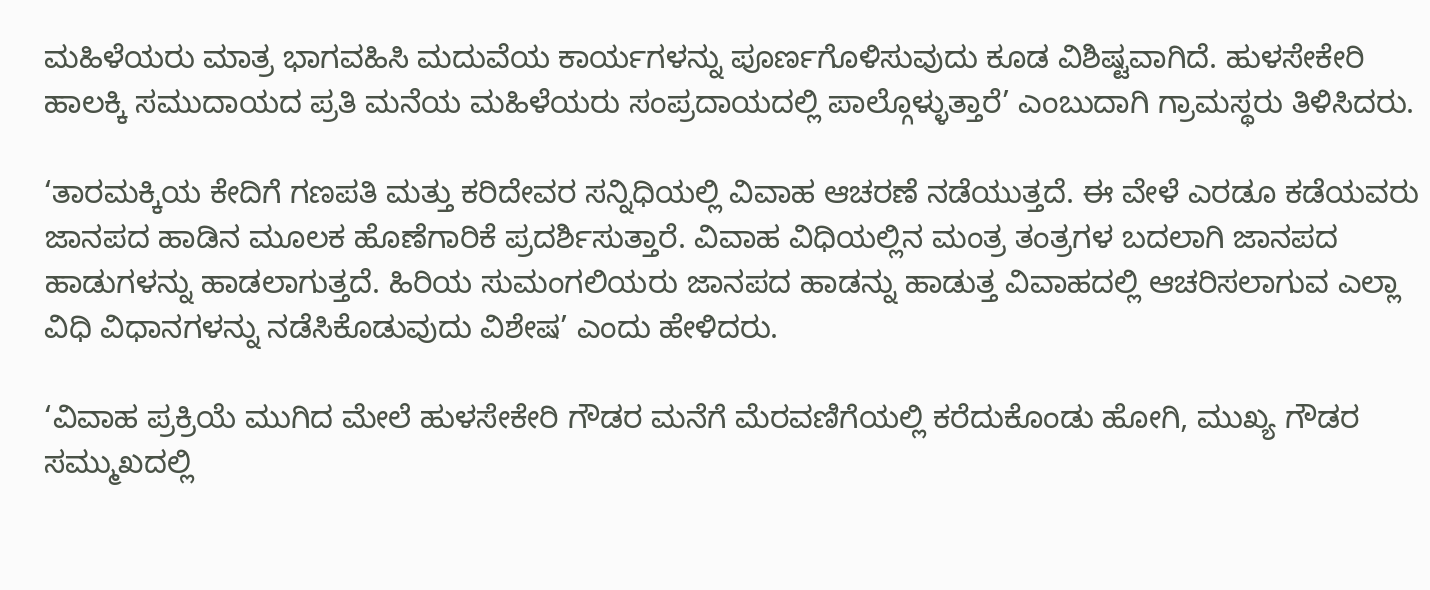ಮಹಿಳೆಯರು ಮಾತ್ರ ಭಾಗವಹಿಸಿ ಮದುವೆಯ ಕಾರ್ಯಗಳನ್ನು ಪೂರ್ಣಗೊಳಿಸುವುದು ಕೂಡ ವಿಶಿಷ್ಟವಾಗಿದೆ. ಹುಳಸೇಕೇರಿ ಹಾಲಕ್ಕಿ ಸಮುದಾಯದ ಪ್ರತಿ ಮನೆಯ ಮಹಿಳೆಯರು ಸಂಪ್ರದಾಯದಲ್ಲಿ ಪಾಲ್ಗೊಳ್ಳುತ್ತಾರೆ’ ಎಂಬುದಾಗಿ ಗ್ರಾಮಸ್ಥರು ತಿಳಿಸಿದರು.

‘ತಾರಮಕ್ಕಿಯ ಕೇದಿಗೆ ಗಣಪತಿ ಮತ್ತು ಕರಿದೇವರ ಸನ್ನಿಧಿಯಲ್ಲಿ ವಿವಾಹ ಆಚರಣೆ ನಡೆಯುತ್ತದೆ. ಈ ವೇಳೆ ಎರಡೂ ಕಡೆಯವರು ಜಾನಪದ ಹಾಡಿನ ಮೂಲಕ ಹೊಣೆಗಾರಿಕೆ ಪ್ರದರ್ಶಿಸುತ್ತಾರೆ. ವಿವಾಹ ವಿಧಿಯಲ್ಲಿನ ಮಂತ್ರ ತಂತ್ರಗಳ ಬದಲಾಗಿ ಜಾನಪದ ಹಾಡುಗಳನ್ನು ಹಾಡಲಾಗುತ್ತದೆ. ಹಿರಿಯ ಸುಮಂಗಲಿಯರು ಜಾನಪದ ಹಾಡನ್ನು ಹಾಡುತ್ತ ವಿವಾಹದಲ್ಲಿ ಆಚರಿಸಲಾಗುವ ಎಲ್ಲಾ ವಿಧಿ ವಿಧಾನಗಳನ್ನು ನಡೆಸಿಕೊಡುವುದು ವಿಶೇಷ’ ಎಂದು ಹೇಳಿದರು.

‘ವಿವಾಹ ಪ್ರಕ್ರಿಯೆ ಮುಗಿದ ಮೇಲೆ ಹುಳಸೇಕೇರಿ ಗೌಡರ ಮನೆಗೆ ಮೆರವಣಿಗೆಯಲ್ಲಿ ಕರೆದುಕೊಂಡು ಹೋಗಿ, ಮುಖ್ಯ ಗೌಡರ ಸಮ್ಮುಖದಲ್ಲಿ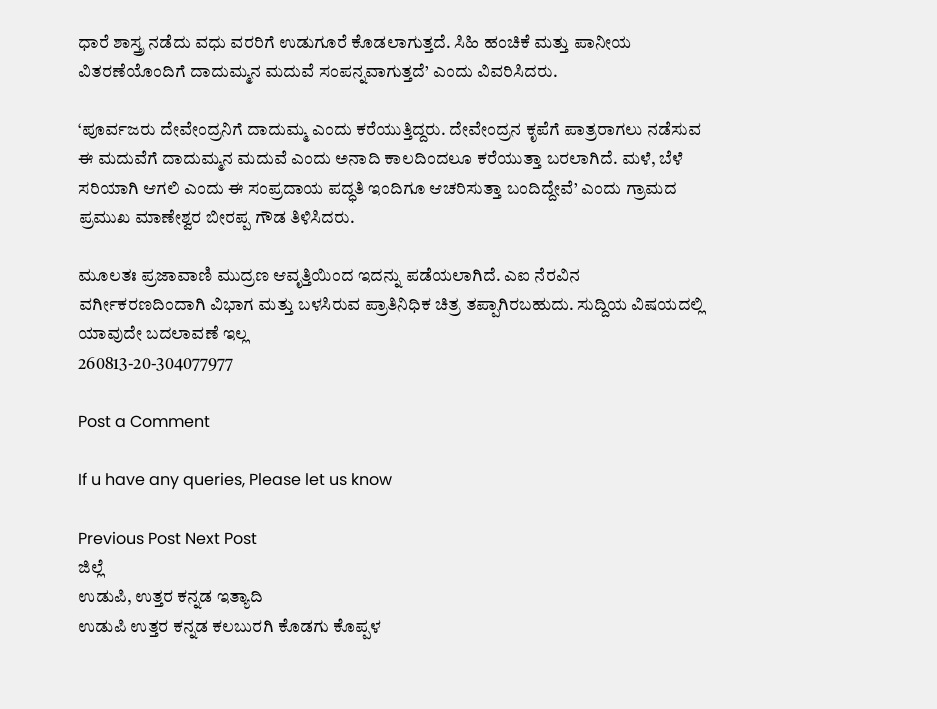ಧಾರೆ ಶಾಸ್ತ್ರ ನಡೆದು ವಧು ವರರಿಗೆ ಉಡುಗೂರೆ ಕೊಡಲಾಗುತ್ತದೆ. ಸಿಹಿ ಹಂಚಿಕೆ ಮತ್ತು ಪಾನೀಯ ವಿತರಣೆಯೊಂದಿಗೆ ದಾದುಮ್ಮನ ಮದುವೆ ಸಂಪನ್ನವಾಗುತ್ತದೆ’ ಎಂದು ವಿವರಿಸಿದರು.

‘ಪೂರ್ವಜರು ದೇವೇಂದ್ರನಿಗೆ ದಾದುಮ್ಮ ಎಂದು ಕರೆಯುತ್ತಿದ್ದರು. ದೇವೇಂದ್ರನ ಕೃಪೆಗೆ ಪಾತ್ರರಾಗಲು ನಡೆಸುವ ಈ ಮದುವೆಗೆ ದಾದುಮ್ಮನ ಮದುವೆ ಎಂದು ಅನಾದಿ ಕಾಲದಿಂದಲೂ ಕರೆಯುತ್ತಾ ಬರಲಾಗಿದೆ. ಮಳೆ, ಬೆಳೆ ಸರಿಯಾಗಿ ಆಗಲಿ ಎಂದು ಈ ಸಂಪ್ರದಾಯ ಪದ್ಧತಿ ಇಂದಿಗೂ ಆಚರಿಸುತ್ತಾ ಬಂದಿದ್ದೇವೆ’ ಎಂದು ಗ್ರಾಮದ ಪ್ರಮುಖ ಮಾಣೇಶ್ವರ ಬೀರಪ್ಪ ಗೌಡ ತಿಳಿಸಿದರು.

ಮೂಲತಃ ಪ್ರಜಾವಾಣಿ ಮುದ್ರಣ ಆವೃತ್ತಿಯಿಂದ ಇದನ್ನು ಪಡೆಯಲಾಗಿದೆ. ಎಐ ನೆರವಿನ ವರ್ಗೀಕರಣದಿಂದಾಗಿ ವಿಭಾಗ ಮತ್ತು ಬಳಸಿರುವ ಪ್ರಾತಿನಿಧಿಕ ಚಿತ್ರ ತಪ್ಪಾಗಿರಬಹುದು. ಸುದ್ದಿಯ ವಿಷಯದಲ್ಲಿ ಯಾವುದೇ ಬದಲಾವಣೆ ಇಲ್ಲ
260813-20-304077977

Post a Comment

If u have any queries, Please let us know

Previous Post Next Post
ಜಿಲ್ಲೆ
ಉಡುಪಿ, ಉತ್ತರ ಕನ್ನಡ ಇತ್ಯಾದಿ
ಉಡುಪಿ ಉತ್ತರ ಕನ್ನಡ ಕಲಬುರಗಿ ಕೊಡಗು ಕೊಪ್ಪಳ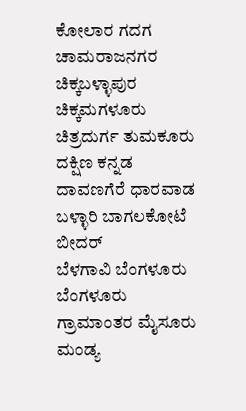ಕೋಲಾರ ಗದಗ ಚಾಮರಾಜನಗರ ಚಿಕ್ಕಬಳ್ಳಾಪುರ
ಚಿಕ್ಕಮಗಳೂರು ಚಿತ್ರದುರ್ಗ ತುಮಕೂರು ದಕ್ಷಿಣ ಕನ್ನಡ ದಾವಣಗೆರೆ ಧಾರವಾಡ ಬಳ್ಳಾರಿ ಬಾಗಲಕೋಟೆ ಬೀದರ್
ಬೆಳಗಾವಿ ಬೆಂಗಳೂರು ಬೆಂಗಳೂರು ಗ್ರಾಮಾಂತರ ಮೈಸೂರು ಮಂಡ್ಯ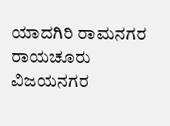ಯಾದಗಿರಿ ರಾಮನಗರ ರಾಯಚೂರು ವಿಜಯನಗರ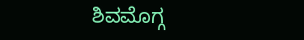ಶಿವಮೊಗ್ಗ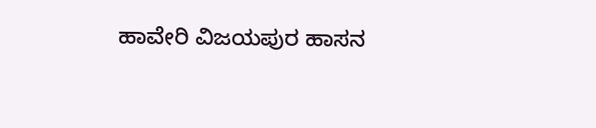ಹಾವೇರಿ ವಿಜಯಪುರ ಹಾಸನ